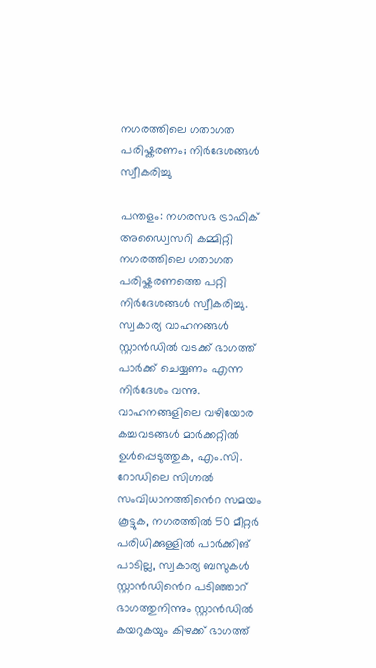നഗരത്തിലെ ഗതാഗത പരിഷ്കരണം; നിർദേശങ്ങൾ സ്വീകരിച്ചു

പന്തളം: നഗരസഭ ട്രാഫിക് അഡ്വൈസറി കമ്മിറ്റി നഗരത്തിലെ ഗതാഗത പരിഷ്കരണത്തെ പറ്റി നിർദേശങ്ങൾ സ്വീകരിച്ചു. സ്വകാര്യ വാഹനങ്ങൾ സ്റ്റാൻഡിൽ വടക്ക് ഭാഗത്ത് പാർക്ക് ചെയ്യണം എന്ന നിർദേശം വന്നു. വാഹനങ്ങളിലെ വഴിയോര കച്ചവടങ്ങൾ മാർക്കറ്റിൽ ഉൾപ്പെടുത്തുക, എം.സി. റോഡിലെ സിഗ്നൽ സംവിധാനത്തിൻെറ സമയം കൂട്ടുക, നഗരത്തിൽ 50 മീറ്റർ പരിധിക്കുള്ളിൽ പാർക്കിങ് പാടില്ല, സ്വകാര്യ ബസുകൾ സ്റ്റാൻഡിൻെറ പടിഞ്ഞാറ് ഭാഗത്തുനിന്നും സ്റ്റാൻഡിൽ കയറുകയും കിഴക്ക് ഭാഗത്ത്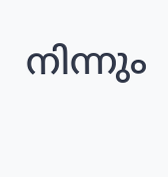നിന്നും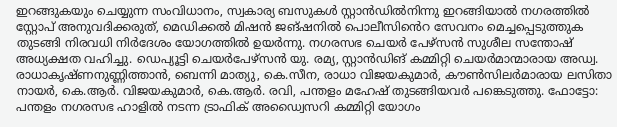ഇറങ്ങുകയും ചെയ്യുന്ന സംവിധാനം, സ്വകാര്യ ബസുകൾ സ്റ്റാൻഡിൽനിന്നു ഇറങ്ങിയാൽ നഗരത്തിൽ സ്റ്റോപ് അനുവദിക്കരുത്, മെഡിക്കൽ മിഷൻ ജങ്ഷനിൽ പൊലീസിൻെറ സേവനം മെച്ചപ്പെടുത്തുക തുടങ്ങി നിരവധി നിർദേശം യോഗത്തിൽ ഉയർന്നു. നഗരസഭ ചെയർ പേഴ്സൻ സുശീല സന്തോഷ് അധ്യക്ഷത വഹിച്ചു. ഡെപ്യൂട്ടി ചെയർപേഴ്സൻ യു. രമ്യ, സ്റ്റാൻഡിങ് കമ്മിറ്റി ചെയർമാന്മാരായ അഡ്വ. രാധാകൃഷ്ണനുണ്ണിത്താൻ, ബെന്നി മാത്യു, കെ.സീന, രാധാ വിജയകുമാർ, കൗൺസിലർമാരായ ലസിതാ നായർ, കെ.ആർ. വിജയകുമാർ, കെ.ആർ. രവി, പന്തളം മഹേഷ് തുടങ്ങിയവർ പങ്കെടുത്തു. ഫോട്ടോ: പന്തളം നഗരസഭ ഹാളിൽ നടന്ന ട്രാഫിക് അഡ്വൈസറി കമ്മിറ്റി യോഗം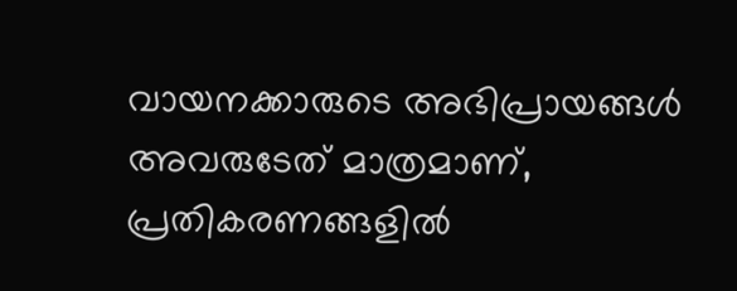വായനക്കാരുടെ അഭിപ്രായങ്ങള്‍ അവരുടേത് മാത്രമാണ്, പ്രതികരണങ്ങളിൽ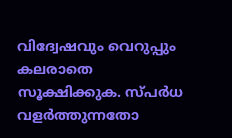വിദ്വേഷവും വെറുപ്പും കലരാതെ സൂക്ഷിക്കുക. സ്പർധ വളർത്തുന്നതോ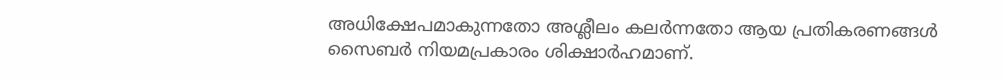അധിക്ഷേപമാകുന്നതോ അശ്ലീലം കലർന്നതോ ആയ പ്രതികരണങ്ങൾ സൈബർ നിയമപ്രകാരം ശിക്ഷാർഹമാണ്.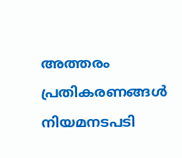അത്തരം പ്രതികരണങ്ങൾ നിയമനടപടി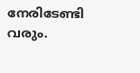നേരിടേണ്ടി വരും.